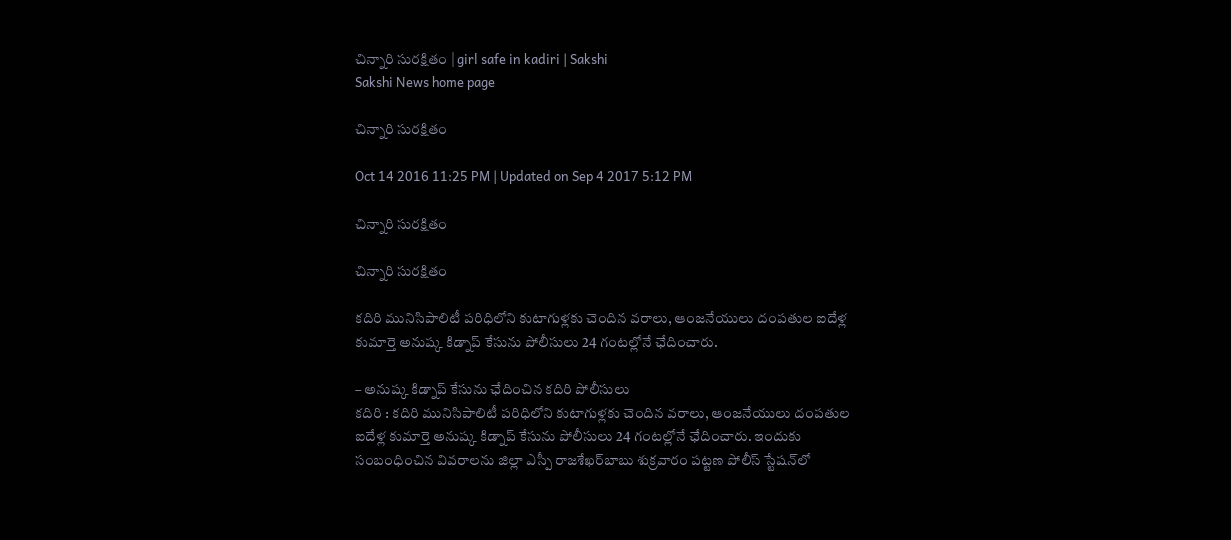చిన్నారి సురక్షితం | girl safe in kadiri | Sakshi
Sakshi News home page

చిన్నారి సురక్షితం

Oct 14 2016 11:25 PM | Updated on Sep 4 2017 5:12 PM

చిన్నారి సురక్షితం

చిన్నారి సురక్షితం

కదిరి మునిసిపాలిటీ పరిధిలోని కుటాగుళ్లకు చెందిన వరాలు, ఆంజనేయులు దంపతుల ఐదేళ్ల కుమార్తె అనుష్క కిడ్నాప్‌ కేసును పోలీసులు 24 గంటల్లోనే ఛేదించారు.

– అనుష్క కిడ్నాప్‌ కేసును ఛేదించిన కదిరి పోలీసులు
కదిరి : కదిరి మునిసిపాలిటీ పరిధిలోని కుటాగుళ్లకు చెందిన వరాలు, ఆంజనేయులు దంపతుల ఐదేళ్ల కుమార్తె అనుష్క కిడ్నాప్‌ కేసును పోలీసులు 24 గంటల్లోనే ఛేదించారు. ఇందుకు సంబంధించిన వివరాలను జిల్లా ఎస్పీ రాజశేఖర్‌బాబు శుక్రవారం పట్టణ పోలీస్‌ స్టేషన్‌లో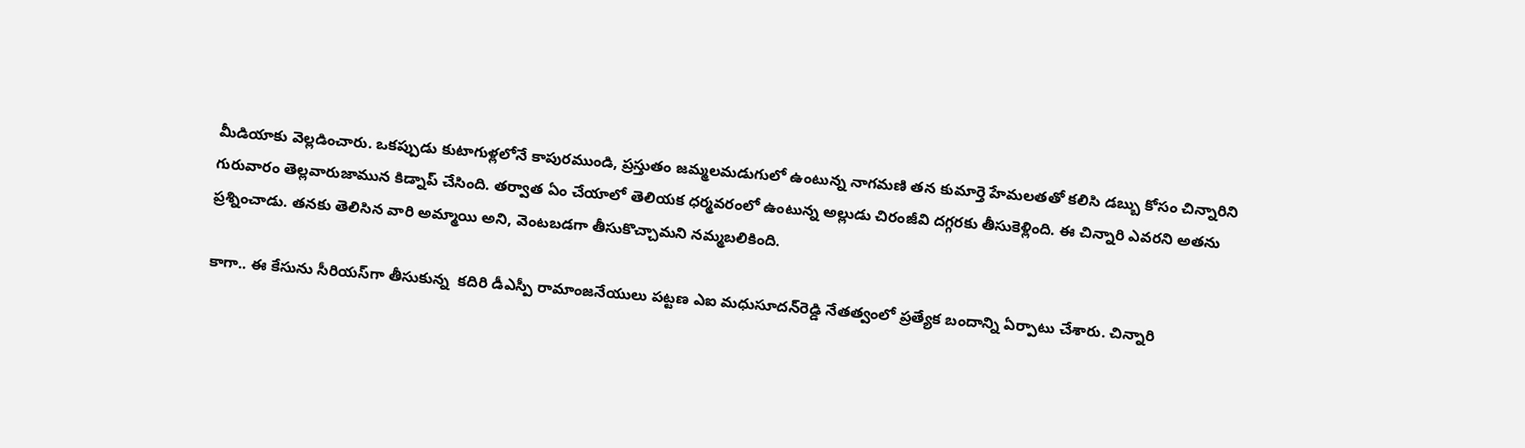మీడియాకు వెల్లడించారు. ఒకప్పుడు కుటాగుళ్లలోనే కాపురముండి, ప్రస్తుతం జమ్మలమడుగులో ఉంటున్న నాగమణి తన కుమార్తె హేమలతతో కలిసి డబ్బు కోసం చిన్నారిని గురువారం తెల్లవారుజామున కిడ్నాప్‌ చేసింది. తర్వాత ఏం చేయాలో తెలియక ధర్మవరంలో ఉంటున్న అల్లుడు చిరంజీవి దగ్గరకు తీసుకెళ్లింది. ఈ చిన్నారి ఎవరని అతను ప్రశ్నించాడు. తనకు తెలిసిన వారి అమ్మాయి అని, వెంటబడగా తీసుకొచ్చామని నమ్మబలికింది.

కాగా.. ఈ కేసును సీరియస్‌గా తీసుకున్న  కదిరి డీఎస్పీ రామాంజనేయులు పట్టణ ఎఐ మధుసూదన్‌రెడ్డి నేతత్వంలో ప్రత్యేక బందాన్ని ఏర్పాటు చేశారు. చిన్నారి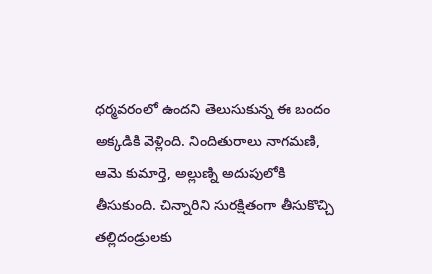ధర్మవరంలో ఉందని తెలుసుకున్న ఈ బందం అక్కడికి వెళ్లింది. నిందితురాలు నాగమణి, ఆమె కుమార్తె, అల్లుణ్ని అదుపులోకి తీసుకుంది. చిన్నారిని సురక్షితంగా తీసుకొచ్చి తల్లిదండ్రులకు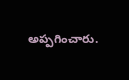అప్పగించారు.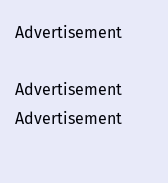Advertisement

Advertisement
Advertisement